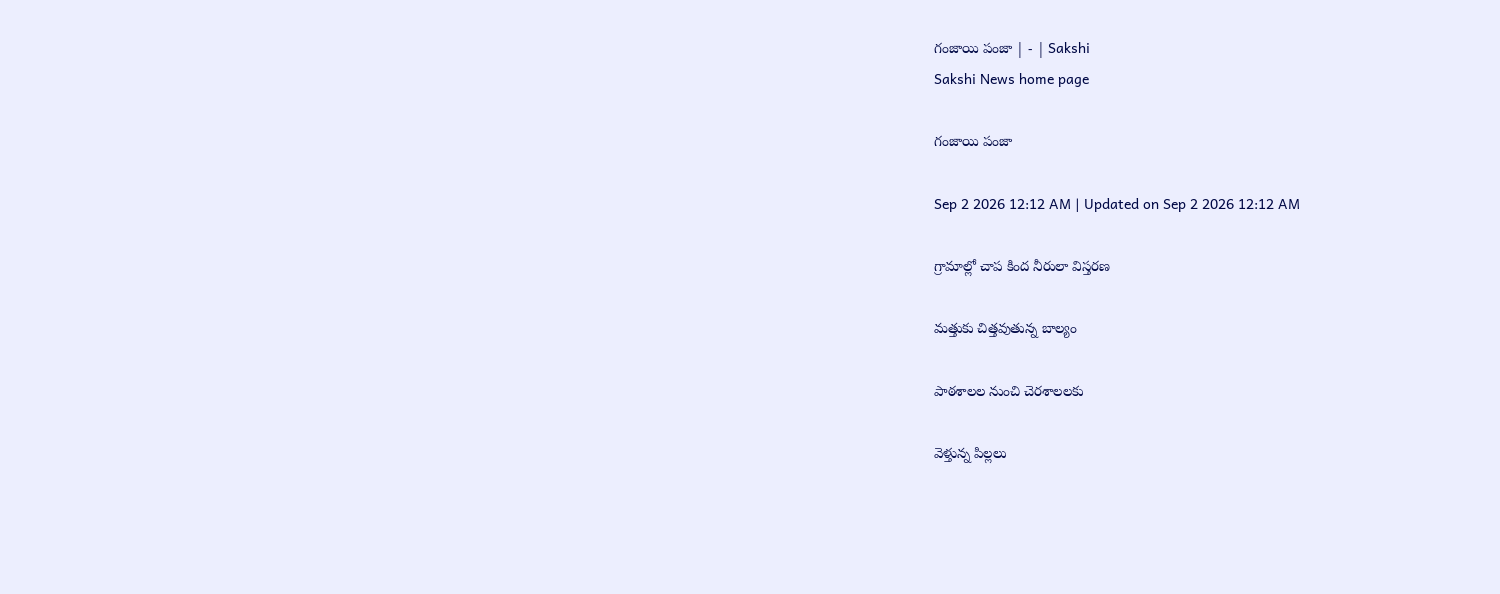గంజాయి పంజా | - | Sakshi
Sakshi News home page

గంజాయి పంజా

Sep 2 2026 12:12 AM | Updated on Sep 2 2026 12:12 AM

గ్రామాల్లో చాప కింద నీరులా విస్తరణ

మత్తుకు చిత్తవుతున్న బాల్యం

పాఠశాలల నుంచి చెరశాలలకు

వెళ్తున్న పిల్లలు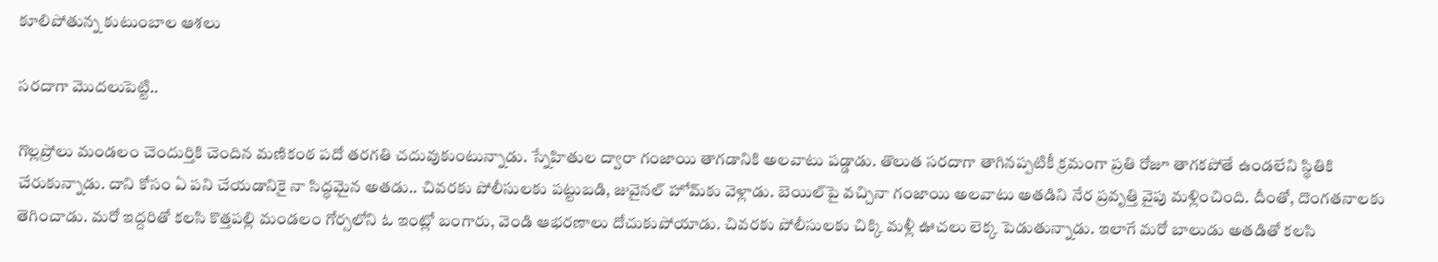కూలిపోతున్న కుటుంబాల ఆశలు

సరదాగా మొదలుపెట్టి..

గొల్లప్రోలు మండలం చెందుర్తికి చెందిన మణికంఠ పదో తరగతి చదువుకుంటున్నాడు. స్నేహితుల ద్వారా గంజాయి తాగడానికి అలవాటు పడ్డాడు. తొలుత సరదాగా తాగినప్పటికీ క్రమంగా ప్రతి రోజూ తాగకపోతే ఉండలేని స్థితికి చేరుకున్నాడు. దాని కోసం ఏ పని చేయడానికై నా సిద్ధమైన అతడు.. చివరకు పోలీసులకు పట్టుబడి, జువైనల్‌ హోమ్‌కు వెళ్లాడు. బెయిల్‌పై వచ్చినా గంజాయి అలవాటు అతడిని నేర ప్రవృత్తి వైపు మళ్లించింది. దీంతో, దొంగతనాలకు తెగించాడు. మరో ఇద్దరితో కలసి కొత్తపల్లి మండలం గోర్సలోని ఓ ఇంట్లో బంగారు, వెండి ఆభరణాలు దోచుకుపోయాడు. చివరకు పోలీసులకు చిక్కి మళ్లీ ఊచలు లెక్క పెడుతున్నాడు. ఇలాగే మరో బాలుడు అతడితో కలసి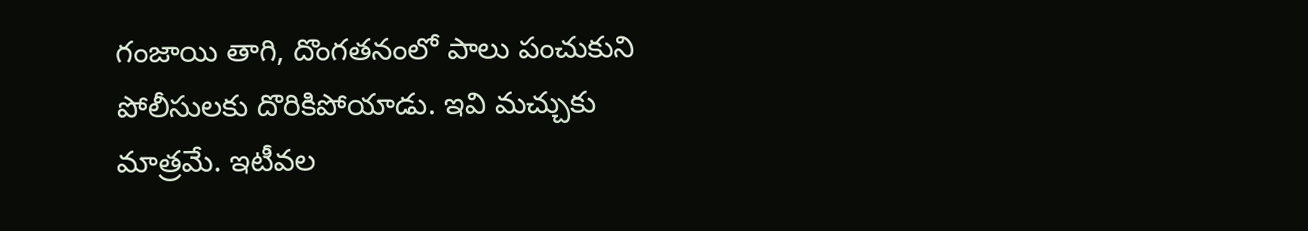గంజాయి తాగి, దొంగతనంలో పాలు పంచుకుని పోలీసులకు దొరికిపోయాడు. ఇవి మచ్చుకు మాత్రమే. ఇటీవల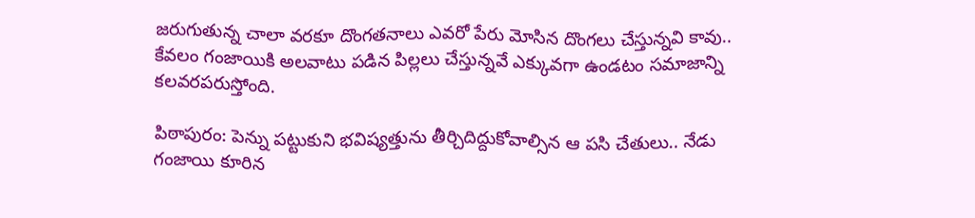జరుగుతున్న చాలా వరకూ దొంగతనాలు ఎవరో పేరు మోసిన దొంగలు చేస్తున్నవి కావు.. కేవలం గంజాయికి అలవాటు పడిన పిల్లలు చేస్తున్నవే ఎక్కువగా ఉండటం సమాజాన్ని కలవరపరుస్తోంది.

పిఠాపురం: పెన్ను పట్టుకుని భవిష్యత్తును తీర్చిదిద్దుకోవాల్సిన ఆ పసి చేతులు.. నేడు గంజాయి కూరిన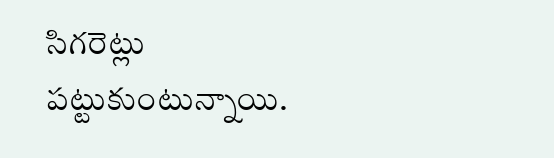సిగరెట్లు పట్టుకుంటున్నాయి.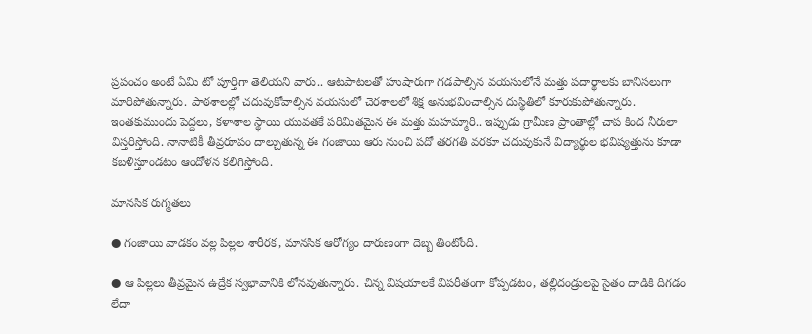ప్రపంచం అంటే ఏమి టో పూర్తిగా తెలియని వారు.. ఆటపాటలతో హుషారుగా గడపాల్సిన వయసులోనే మత్తు పదార్థాలకు బానిసలుగా మారిపోతున్నారు. పాఠశాలల్లో చదువుకోవాల్సిన వయసులో చెరశాలలో శిక్ష అనుభవించాల్సిన దుస్థితిలో కూరుకుపోతున్నారు. ఇంతకుముందు పెద్దలు, కళాశాల స్థాయి యువతకే పరిమితమైన ఈ మత్తు మహమ్మారి.. ఇప్పుడు గ్రామీణ ప్రాంతాల్లో చాప కింద నీరులా విస్తరిస్తోంది. నానాటికీ తీవ్రరూపం దాల్చుతున్న ఈ గంజాయి ఆరు నుంచి పదో తరగతి వరకూ చదువుకునే విద్యార్థుల భవిష్యత్తును కూడా కబళిస్తూండటం ఆందోళన కలిగిస్తోంది.

మానసిక రుగ్మతలు

● గంజాయి వాడకం వల్ల పిల్లల శారీరక, మానసిక ఆరోగ్యం దారుణంగా దెబ్బ తింటోంది.

● ఆ పిల్లలు తీవ్రమైన ఉద్రేక స్వభావానికి లోనవుతున్నారు. చిన్న విషయాలకే విపరీతంగా కోప్పడటం, తల్లిదండ్రులపై సైతం దాడికి దిగడం లేదా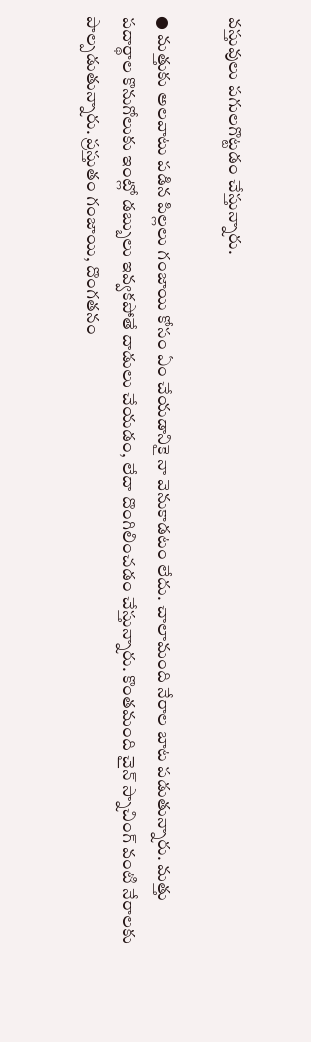వస్తువులు పగులగొట్టడం చేస్తున్నారు.

● మత్తుకు అలవాటు పడిన పిల్లలు గంజాయి కోసం ఏం చేయడానికై నా వెనుకాడటం లేదు. చాలామంది నేరాల బాట పడుతున్నారు. మత్తు పదార్థాల కొనుగోలుకు ఇంట్లో డబ్బులు ఇవ్వకపోతే దాడులు చేయడం, లేదా దొంగిలించడం చేస్తున్నారు. కొంతమంది చైన్‌ స్నాచింగ్‌ వంటి నేరాలకు పాల్పడుతున్నారు. ప్రస్తుతం గంజాయి, దొంగతనం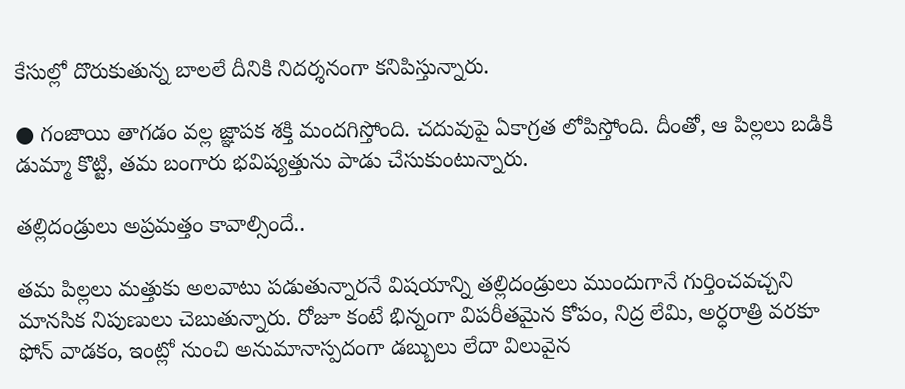కేసుల్లో దొరుకుతున్న బాలలే దీనికి నిదర్శనంగా కనిపిస్తున్నారు.

● గంజాయి తాగడం వల్ల జ్ఞాపక శక్తి మందగిస్తోంది. చదువుపై ఏకాగ్రత లోపిస్తోంది. దీంతో, ఆ పిల్లలు బడికి డుమ్మా కొట్టి, తమ బంగారు భవిష్యత్తును పాడు చేసుకుంటున్నారు.

తల్లిదండ్రులు అప్రమత్తం కావాల్సిందే..

తమ పిల్లలు మత్తుకు అలవాటు పడుతున్నారనే విషయాన్ని తల్లిదండ్రులు ముందుగానే గుర్తించవచ్చని మానసిక నిపుణులు చెబుతున్నారు. రోజూ కంటే భిన్నంగా విపరీతమైన కోపం, నిద్ర లేమి, అర్ధరాత్రి వరకూ ఫోన్‌ వాడకం, ఇంట్లో నుంచి అనుమానాస్పదంగా డబ్బులు లేదా విలువైన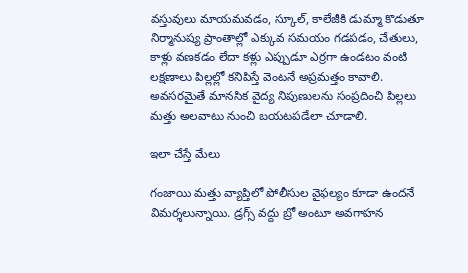వస్తువులు మాయమవడం, స్కూల్‌, కాలేజీకి డుమ్మా కొడుతూ నిర్మానుష్య ప్రాంతాల్లో ఎక్కువ సమయం గడపడం, చేతులు, కాళ్లు వణకడం లేదా కళ్లు ఎప్పుడూ ఎర్రగా ఉండటం వంటి లక్షణాలు పిల్లల్లో కనిపిస్తే వెంటనే అప్రమత్తం కావాలి. అవసరమైతే మానసిక వైద్య నిపుణులను సంప్రదించి పిల్లలు మత్తు అలవాటు నుంచి బయటపడేలా చూడాలి.

ఇలా చేస్తే మేలు

గంజాయి మత్తు వ్యాప్తిలో పోలీసుల వైఫల్యం కూడా ఉందనే విమర్శలున్నాయి. డ్రగ్స్‌ వద్దు బ్రో అంటూ అవగాహన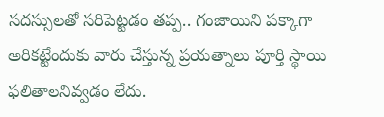సదస్సులతో సరిపెట్టడం తప్ప.. గంజాయిని పక్కాగా అరికట్టేందుకు వారు చేస్తున్న ప్రయత్నాలు పూర్తి స్థాయి ఫలితాలనివ్వడం లేదు.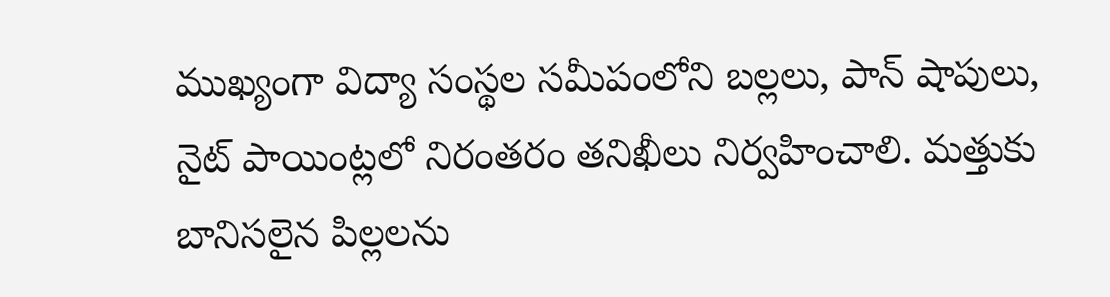ముఖ్యంగా విద్యా సంస్థల సమీపంలోని బల్లలు, పాన్‌ షాపులు, నైట్‌ పాయింట్లలో నిరంతరం తనిఖీలు నిర్వహించాలి. మత్తుకు బానిసలైన పిల్లలను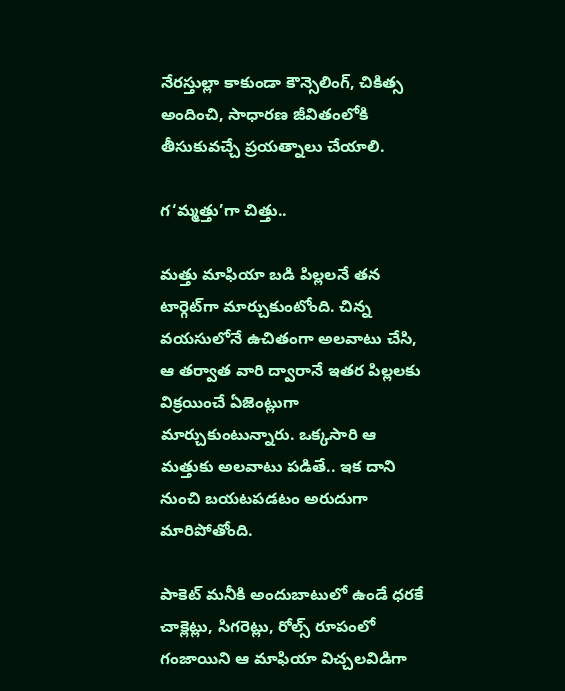నేరస్తుల్లా కాకుండా కౌన్సెలింగ్‌, చికిత్స అందించి, సాధారణ జీవితంలోకి తీసుకువచ్చే ప్రయత్నాలు చేయాలి.

గ‘మ్మత్తు’గా చిత్తు..

మత్తు మాఫియా బడి పిల్లలనే తన టార్గెట్‌గా మార్చుకుంటోంది. చిన్న వయసులోనే ఉచితంగా అలవాటు చేసి, ఆ తర్వాత వారి ద్వారానే ఇతర పిల్లలకు విక్రయించే ఏజెంట్లుగా మార్చుకుంటున్నారు. ఒక్కసారి ఆ మత్తుకు అలవాటు పడితే.. ఇక దాని నుంచి బయటపడటం అరుదుగా మారిపోతోంది.

పాకెట్‌ మనీకి అందుబాటులో ఉండే ధరకే చాక్లెట్లు, సిగరెట్లు, రోల్స్‌ రూపంలో గంజాయిని ఆ మాఫియా విచ్చలవిడిగా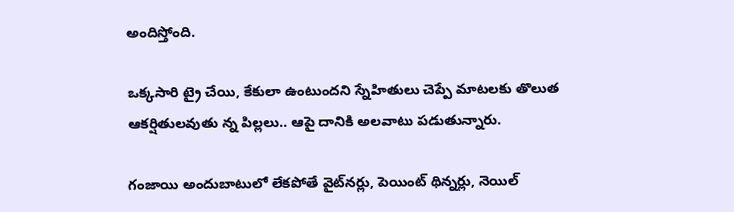అందిస్తోంది.

ఒక్కసారి ట్రై చేయి, కేకులా ఉంటుందని స్నేహితులు చెప్పే మాటలకు తొలుత ఆకర్షితులవుతు న్న పిల్లలు.. ఆపై దానికి అలవాటు పడుతున్నారు.

గంజాయి అందుబాటులో లేకపోతే వైట్‌నర్లు, పెయింట్‌ థిన్నర్లు, నెయిల్‌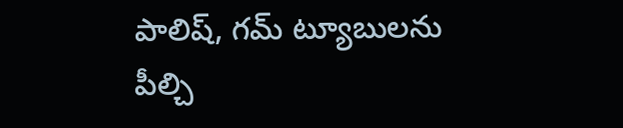పాలిష్‌, గమ్‌ ట్యూబులను పీల్చి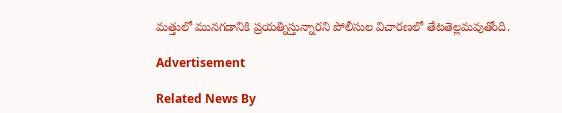మత్తులో మునగడానికి ప్రయత్నిస్తున్నారని పోలీసుల విచారణలో తేటతెల్లమవుతోంది.

Advertisement

Related News By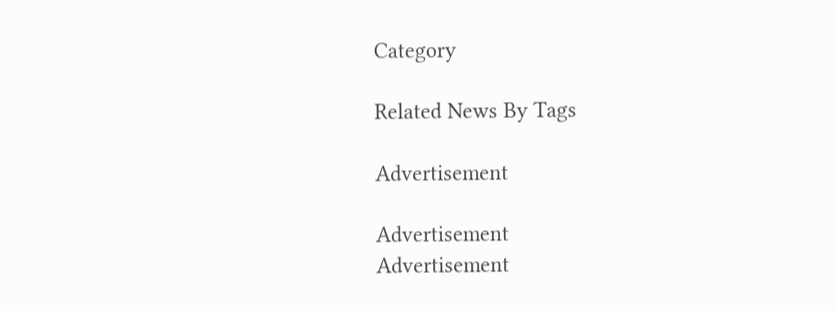Category

Related News By Tags

Advertisement

Advertisement
Advertisement